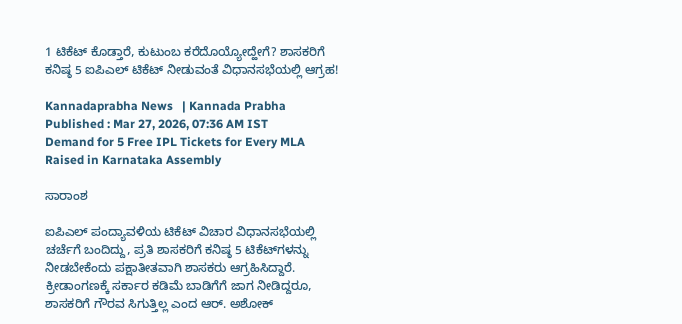1 ಟಿಕೆಟ್‌ ಕೊಡ್ತಾರೆ, ಕುಟುಂಬ ಕರೆದೊಯ್ಯೋದ್ಹೇಗೆ? ಶಾಸಕರಿಗೆ ಕನಿಷ್ಠ 5 ಐಪಿಎಲ್‌ ಟಿಕೆಟ್‌ ನೀಡುವಂತೆ ವಿಧಾನಸಭೆಯಲ್ಲಿ ಆಗ್ರಹ!

Kannadaprabha News   | Kannada Prabha
Published : Mar 27, 2026, 07:36 AM IST
Demand for 5 Free IPL Tickets for Every MLA Raised in Karnataka Assembly

ಸಾರಾಂಶ

ಐಪಿಎಲ್‌ ಪಂದ್ಯಾವಳಿಯ ಟಿಕೆಟ್‌ ವಿಚಾರ ವಿಧಾನಸಭೆಯಲ್ಲಿ ಚರ್ಚೆಗೆ ಬಂದಿದ್ದು, ಪ್ರತಿ ಶಾಸಕರಿಗೆ ಕನಿಷ್ಠ 5 ಟಿಕೆಟ್‌ಗಳನ್ನು ನೀಡಬೇಕೆಂದು ಪಕ್ಷಾತೀತವಾಗಿ ಶಾಸಕರು ಆಗ್ರಹಿಸಿದ್ದಾರೆ. ಕ್ರೀಡಾಂಗಣಕ್ಕೆ ಸರ್ಕಾರ ಕಡಿಮೆ ಬಾಡಿಗೆಗೆ ಜಾಗ ನೀಡಿದ್ದರೂ, ಶಾಸಕರಿಗೆ ಗೌರವ ಸಿಗುತ್ತಿಲ್ಲ ಎಂದ ಆರ್. ಅಶೋಕ್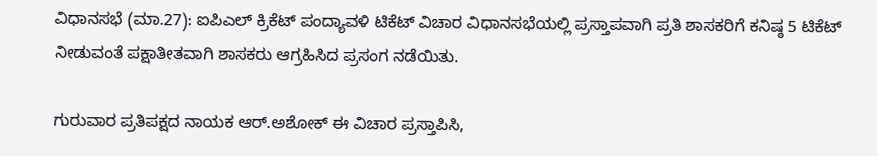ವಿಧಾನಸಭೆ (ಮಾ.27): ಐಪಿಎಲ್‌ ಕ್ರಿಕೆಟ್‌ ಪಂದ್ಯಾವಳಿ ಟಿಕೆಟ್‌ ವಿಚಾರ ವಿಧಾನಸಭೆಯಲ್ಲಿ ಪ್ರಸ್ತಾಪವಾಗಿ ಪ್ರತಿ ಶಾಸಕರಿಗೆ ಕನಿಷ್ಠ 5 ಟಿಕೆಟ್‌ ನೀಡುವಂತೆ ಪಕ್ಷಾತೀತವಾಗಿ ಶಾಸಕರು ಆಗ್ರಹಿಸಿದ ಪ್ರಸಂಗ ನಡೆಯಿತು.

ಗುರುವಾರ ಪ್ರತಿಪಕ್ಷದ ನಾಯಕ ಆರ್‌.ಅಶೋಕ್‌ ಈ ವಿಚಾರ ಪ್ರಸ್ತಾಪಿಸಿ,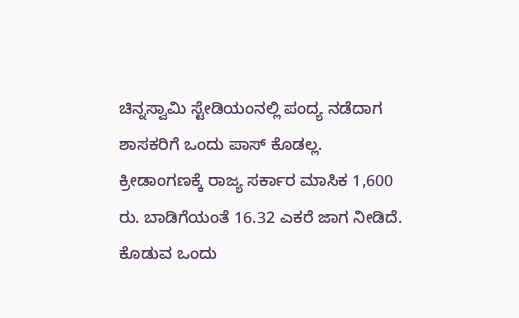ಚಿನ್ನಸ್ವಾಮಿ ಸ್ಟೇಡಿಯಂನಲ್ಲಿ ಪಂದ್ಯ ನಡೆದಾಗ ಶಾಸಕರಿಗೆ ಒಂದು ಪಾಸ್‌ ಕೊಡಲ್ಲ. ಕ್ರೀಡಾಂಗಣಕ್ಕೆ ರಾಜ್ಯ ಸರ್ಕಾರ ಮಾಸಿಕ 1,600 ರು. ಬಾಡಿಗೆಯಂತೆ 16.32 ಎಕರೆ ಜಾಗ ನೀಡಿದೆ. ಕೊಡುವ ಒಂದು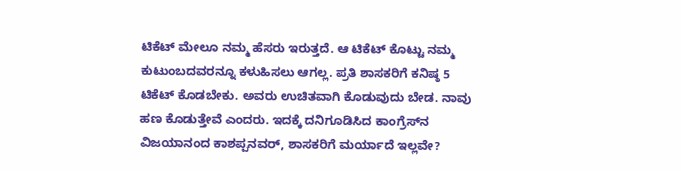ಟಿಕೆಟ್‌ ಮೇಲೂ ನಮ್ಮ ಹೆಸರು ಇರುತ್ತದೆ. ಆ ಟಿಕೆಟ್‌ ಕೊಟ್ಟು ನಮ್ಮ ಕುಟುಂಬದವರನ್ನೂ ಕಳುಹಿಸಲು ಆಗಲ್ಲ. ಪ್ರತಿ ಶಾಸಕರಿಗೆ ಕನಿಷ್ಠ 5 ಟಿಕೆಟ್‌ ಕೊಡಬೇಕು. ಅವರು ಉಚಿತವಾಗಿ ಕೊಡುವುದು ಬೇಡ. ನಾವು ಹಣ ಕೊಡುತ್ತೇವೆ ಎಂದರು. ಇದಕ್ಕೆ ದನಿಗೂಡಿಸಿದ ಕಾಂಗ್ರೆಸ್‌ನ ವಿಜಯಾನಂದ ಕಾಶಪ್ಪನವರ್‌, ಶಾಸಕರಿಗೆ ಮರ್ಯಾದೆ ಇಲ್ಲವೇ?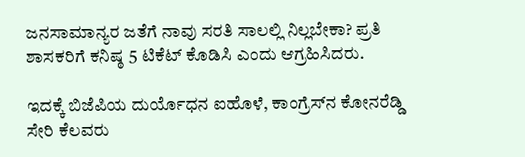ಜನಸಾಮಾನ್ಯರ ಜತೆಗೆ ನಾವು ಸರತಿ ಸಾಲಲ್ಲಿ ನಿಲ್ಲಬೇಕಾ? ಪ್ರತಿ ಶಾಸಕರಿಗೆ ಕನಿಷ್ಠ 5 ಟಿಕೆಟ್‌ ಕೊಡಿಸಿ ಎಂದು ಆಗ್ರಹಿಸಿದರು.

ಇದಕ್ಕೆ ಬಿಜೆಪಿಯ ದುರ್ಯೊಧನ ಐಹೊಳೆ, ಕಾಂಗ್ರೆಸ್‌ನ ಕೋನರೆಡ್ಡಿ ಸೇರಿ ಕೆಲವರು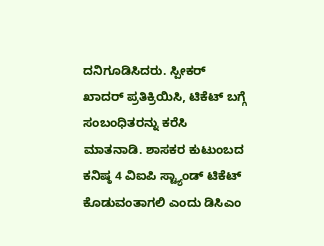ದನಿಗೂಡಿಸಿದರು. ಸ್ಪೀಕರ್‌ ಖಾದರ್‌ ಪ್ರತಿಕ್ರಿಯಿಸಿ, ಟಿಕೆಟ್‌ ಬಗ್ಗೆ ಸಂಬಂಧಿತರನ್ನು ಕರೆಸಿ ಮಾತನಾಡಿ. ಶಾಸಕರ ಕುಟುಂಬದ ಕನಿಷ್ಠ 4 ವಿಐಪಿ ಸ್ಟ್ಯಾಂಡ್‌ ಟಿಕೆಟ್‌ ಕೊಡುವಂತಾಗಲಿ ಎಂದು ಡಿಸಿಎಂ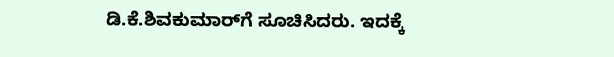ಡಿ.ಕೆ.ಶಿವಕುಮಾರ್‌ಗೆ ಸೂಚಿಸಿದರು. ಇದಕ್ಕೆ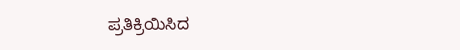ಪ್ರತಿಕ್ರಿಯಿಸಿದ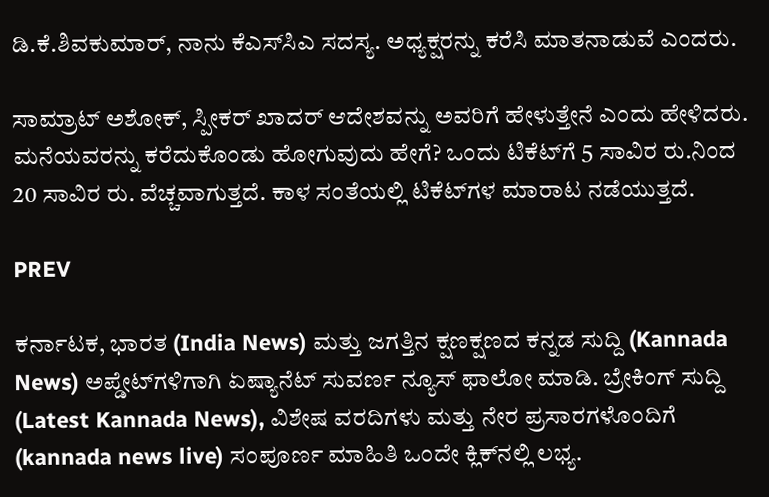ಡಿ.ಕೆ.ಶಿವಕುಮಾರ್‌, ನಾನು ಕೆಎಸ್‌ಸಿಎ ಸದಸ್ಯ. ಅಧ್ಯಕ್ಷರನ್ನು ಕರೆಸಿ ಮಾತನಾಡುವೆ ಎಂದರು.

ಸಾಮ್ರಾಟ್‌ ಅಶೋಕ್‌, ಸ್ಪೀಕರ್‌ ಖಾದರ್‌ ಆದೇಶವನ್ನು ಅವರಿಗೆ ಹೇಳುತ್ತೇನೆ ಎಂದು ಹೇಳಿದರು. ಮನೆಯವರನ್ನು ಕರೆದುಕೊಂಡು ಹೋಗುವುದು ಹೇಗೆ? ಒಂದು ಟಿಕೆಟ್‌ಗೆ 5 ಸಾವಿರ ರು.ನಿಂದ 20 ಸಾವಿರ ರು. ವೆಚ್ಚವಾಗುತ್ತದೆ. ಕಾಳ ಸಂತೆಯಲ್ಲಿ ಟಿಕೆಟ್‌ಗಳ ಮಾರಾಟ ನಡೆಯುತ್ತದೆ.

PREV

ಕರ್ನಾಟಕ, ಭಾರತ (India News) ಮತ್ತು ಜಗತ್ತಿನ ಕ್ಷಣಕ್ಷಣದ ಕನ್ನಡ ಸುದ್ದಿ (Kannada News) ಅಪ್ಡೇಟ್‌ಗಳಿಗಾಗಿ ಏಷ್ಯಾನೆಟ್ ಸುವರ್ಣ ನ್ಯೂಸ್‌ ಫಾಲೋ ಮಾಡಿ. ಬ್ರೇಕಿಂಗ್ ಸುದ್ದಿ (Latest Kannada News), ವಿಶೇಷ ವರದಿಗಳು ಮತ್ತು ನೇರ ಪ್ರಸಾರಗಳೊಂದಿಗೆ (kannada news live) ಸಂಪೂರ್ಣ ಮಾಹಿತಿ ಒಂದೇ ಕ್ಲಿಕ್‌ನಲ್ಲಿ ಲಭ್ಯ.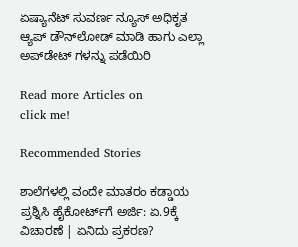ಏಷ್ಯಾನೆಟ್ ಸುವರ್ಣ ನ್ಯೂಸ್ ಅಧಿಕೃತ ಆ್ಯಪ್ ಡೌನ್‌ಲೋಡ್ ಮಾಡಿ ಹಾಗು ಎಲ್ಲಾ ಅಪ್‌ಡೇಟ್ ಗಳನ್ನು ಪಡೆಯಿರಿ

Read more Articles on
click me!

Recommended Stories

ಶಾಲೆಗಳಲ್ಲಿ ವಂದೇ ಮಾತರಂ ಕಡ್ಡಾಯ ಪ್ರಶ್ನಿಸಿ ಹೈಕೋರ್ಟ್‌ಗೆ ಅರ್ಜಿ: ಏ.9ಕ್ಕೆ ವಿಚಾರಣೆ | ಏನಿದು ಪ್ರಕರಣ?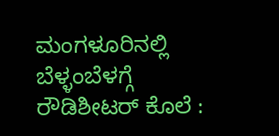ಮಂಗಳೂರಿನಲ್ಲಿ ಬೆಳ್ಳಂಬೆಳಗ್ಗೆ ರೌಡಿಶೀಟರ್ ಕೊಲೆ :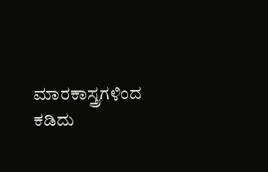ಮಾರಕಾಸ್ತ್ರಗಳಿಂದ ಕಡಿದು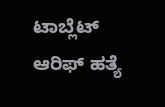ಟಾಬ್ಲೆಟ್ ಆರಿಫ್ ಹತ್ಯೆ